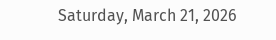Saturday, March 21, 2026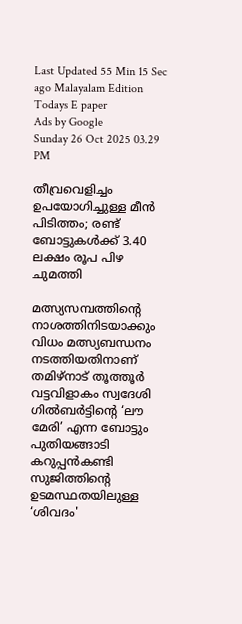Last Updated 55 Min 15 Sec ago Malayalam Edition
Todays E paper
Ads by Google
Sunday 26 Oct 2025 03.29 PM

തീവ്രവെളിച്ചം ഉപയോഗിച്ചുള്ള മീൻ പിടിത്തം; രണ്ട് ബോട്ടുകള്‍ക്ക് 3.40 ലക്ഷം രൂപ പിഴ ചുമത്തി

മത്സ്യസമ്പത്തിന്‍റെ നാശത്തിനിടയാക്കും വിധം മത്സ്യബന്ധനം നടത്തിയതിനാണ് തമിഴ്‌നാട് തൂത്തൂര്‍ വട്ടവിളാകം സ്വദേശി ഗില്‍ബര്‍ട്ടിന്റെ ‘ലൗ മേരി’ എന്ന ബോട്ടും പുതിയങ്ങാടി കറുപ്പന്‍കണ്ടി സുജിത്തിന്റെ ഉടമസ്ഥതയിലുള്ള ‘ശിവദം'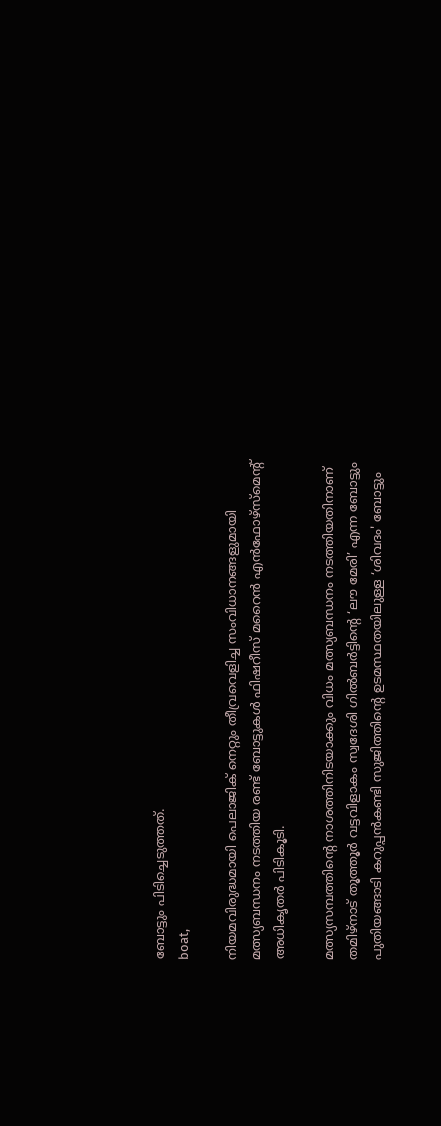ബോട്ടും പിടിച്ചെടുത്തത്.
boat,

നിയമവിരുദ്ധമായി പെലാജിക് നെറ്റും തീവ്രവെളിച്ച സംവിധാനങ്ങളുമായി മത്സ്യബന്ധനം നടത്തിയ രണ്ട് ബോട്ടുകള്‍ ഫിഷറീസ് മറൈന്‍ എന്‍ഫോഴ്‌സ്‌മെന്റ് അധികൃതര്‍ പിടികൂടി.

മത്സ്യസമ്പത്തിന്‍റെ നാശത്തിനിടയാക്കും വിധം മത്സ്യബന്ധനം നടത്തിയതിനാണ് തമിഴ്‌നാട് തൂത്തൂര്‍ വട്ടവിളാകം സ്വദേശി ഗില്‍ബര്‍ട്ടിന്റെ ‘ലൗ മേരി’ എന്ന ബോട്ടും പുതിയങ്ങാടി കറുപ്പന്‍കണ്ടി സുജിത്തിന്റെ ഉടമസ്ഥതയിലുള്ള ‘ശിവദം' ബോട്ടും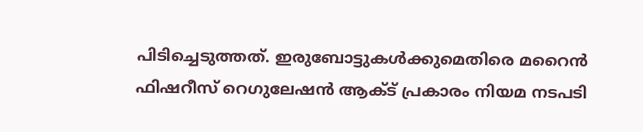പിടിച്ചെടുത്തത്. ഇരുബോട്ടുകള്‍ക്കുമെതിരെ മറൈന്‍ ഫിഷറീസ് റെഗുലേഷന്‍ ആക്ട് പ്രകാരം നിയമ നടപടി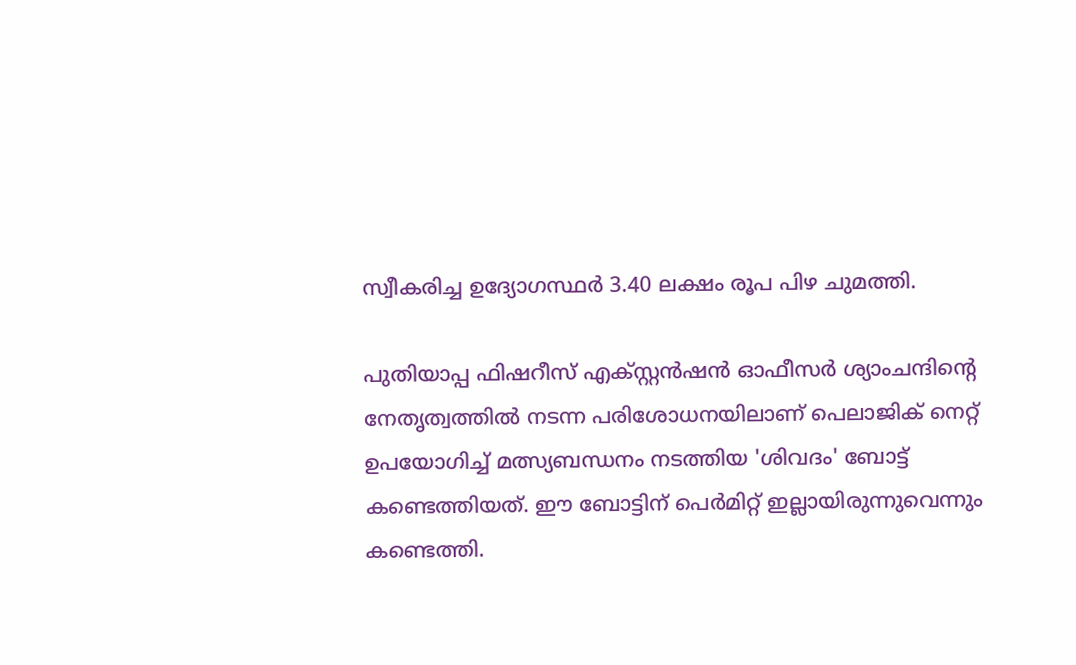സ്വീകരിച്ച ഉദ്യോഗസ്ഥര്‍ 3.40 ലക്ഷം രൂപ പിഴ ചുമത്തി.

പുതിയാപ്പ ഫിഷറീസ് എക്സ്റ്റന്‍ഷന്‍ ഓഫീസര്‍ ശ്യാംചന്ദിന്റെ നേതൃത്വത്തില്‍ നടന്ന പരിശോധനയിലാണ് പെലാജിക് നെറ്റ് ഉപയോഗിച്ച് മത്സ്യബന്ധനം നടത്തിയ 'ശിവദം' ബോട്ട് കണ്ടെത്തിയത്. ഈ ബോട്ടിന് പെര്‍മിറ്റ് ഇല്ലായിരുന്നുവെന്നും കണ്ടെത്തി.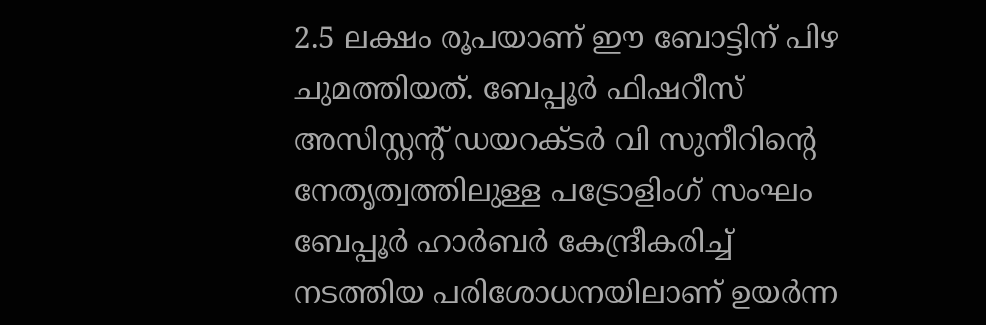2.5 ലക്ഷം രൂപയാണ് ഈ ബോട്ടിന് പിഴ ചുമത്തിയത്. ബേപ്പൂര്‍ ഫിഷറീസ് അസിസ്റ്റന്റ് ഡയറക്ടര്‍ വി സുനീറിന്റെ നേതൃത്വത്തിലുള്ള പട്രോളിംഗ് സംഘം ബേപ്പൂര്‍ ഹാര്‍ബര്‍ കേന്ദ്രീകരിച്ച് നടത്തിയ പരിശോധനയിലാണ് ഉയര്‍ന്ന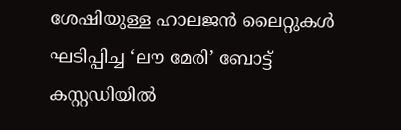ശേഷിയുള്ള ഹാലജന്‍ ലൈറ്റുകള്‍ ഘടിപ്പിച്ച ‘ലൗ മേരി’ ബോട്ട് കസ്റ്റഡിയില്‍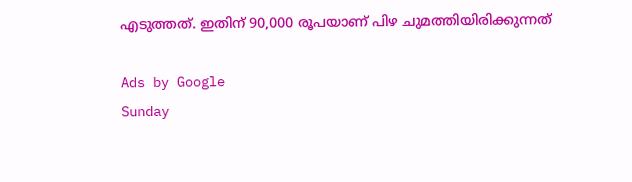എടുത്തത്. ഇതിന് 90,000 രൂപയാണ് പിഴ ചുമത്തിയിരിക്കുന്നത്

Ads by Google
Sunday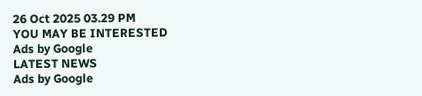26 Oct 2025 03.29 PM
YOU MAY BE INTERESTED
Ads by Google
LATEST NEWS
Ads by Google